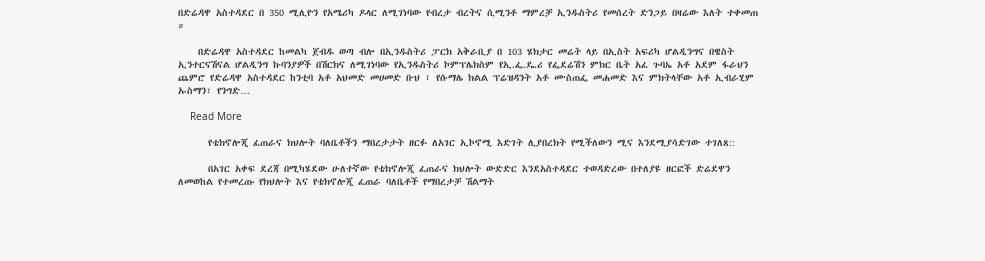በድሬዳዋ አስተዳደር በ 350 ሚሊዮን የአሜሪካ ዶላር ለሚገነባው የብረታ ብረትና ሲሚንቶ ማምረቻ ኢንዱስትሪ የመሰረት ድንጋይ በዛሬው እለት ተቀመጠ ።

    በድሬዳዋ አስተዳደር ከመልካ ጀብዱ ወጣ ብሎ በኢንዱስትሪ ፓርክ አቅራቢያ በ 103 ሄክታር መሬት ላይ በኢስት አፍሪካ ሆልዲንግና በዌስት ኢንተርናሽናል ሆልዲንግ ኩባንያዎች በሽርክና ለሚገነባው የኢንዱስትሪ ኮምፕሌክስም የኢ.ፌ.ዴ.ሪ የፌደሬሽን ምክር ቤት አፈ ጉባኤ አቶ አደም ፋራህን ጨምሮ የድሬዳዋ አስተዳደር ከንቲባ አቶ አህመድ መሀመድ ቡህ ፣ የሱማሌ ክልል ፕሬዝዳንት አቶ ሙስጠፌ መሐመድ እና ምክትላቸው አቶ ኢብራሂም ኡስማን፣ የንግድ…

    Read More

      የቴክኖሎጂ ፈጠራና ክህሎት ባለቤቶችን ማበረታታት ዘርፉ ለአገር ኢኮኖሚ እድገት ሊያበረክት የሚችለውን ሚና እንደሚያሳድገው ተገለጸ::

      በአገር አቀፍ ደረጃ በሚካሄደው ሁለተኛው የቴክኖሎጂ ፈጠራና ክህሎት ውድድር እንደአስተዳደር ተወዳድረው በተለያዩ ዘርፎች ድሬደዋን ለመወከል የተመረጡ የክህሎት እና የቴክኖሎጂ ፈጠራ ባለቤቶች የማበረታቻ ሽልማት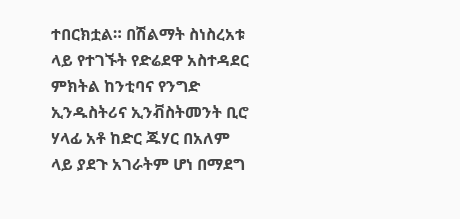ተበርክቷል። በሽልማት ስነስረአቱ ላይ የተገኙት የድሬደዋ አስተዳደር ምክትል ከንቲባና የንግድ ኢንዱስትሪና ኢንቭስትመንት ቢሮ ሃላፊ አቶ ከድር ጁሃር በአለም ላይ ያደጉ አገራትም ሆነ በማደግ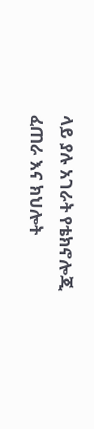ላይ ያሉ አገራት የቴክኖሎጂ ፈጠራ እና ክህሎት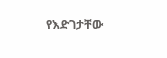የእድገታቸው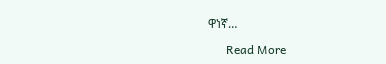ዋነኛ…

      Read More